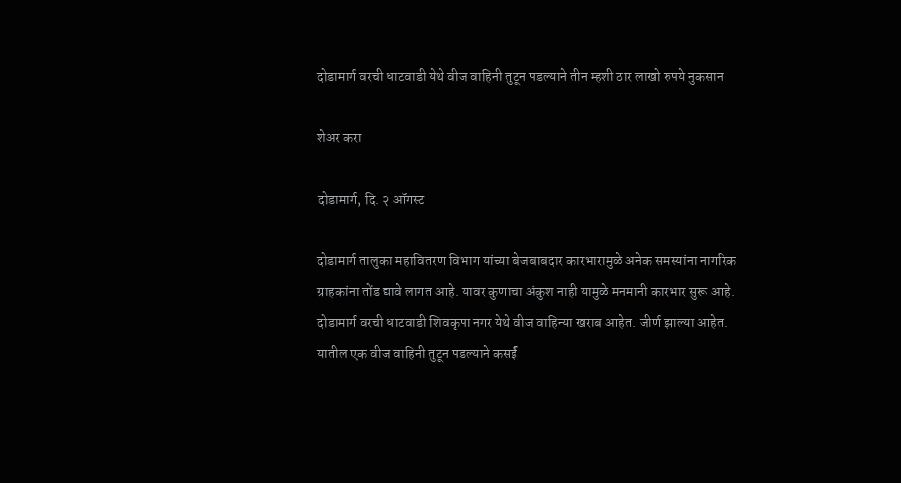दोडामार्ग वरची धाटवाडी येथे वीज वाहिनी तुटून पडल्याने तीन म्हशी ठार लाखो रुपये नुकसान

शेअर करा

दोडामार्ग, दि. २ ऑगस्ट

दोडामार्ग तालुका महावितरण विभाग यांच्या बेजबाबदार कारभारामुळे अनेक समस्यांना नागरिक ग्राहकांना तोंड द्यावे लागत आहे. यावर कुणाचा अंकुश नाही यामुळे मनमानी कारभार सुरू आहे. दोडामार्ग वरची धाटवाडी शिवकृपा नगर येथे वीज वाहिन्या खराब आहेत. जीर्ण झाल्या आहेत. यातील एक वीज वाहिनी तुटून पडल्याने कसर्ई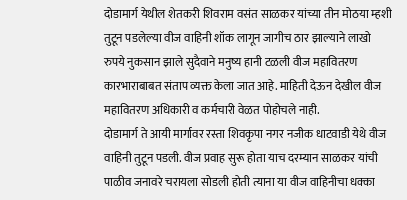दोडामार्ग येथील शेतकरी शिवराम वसंत साळकर यांच्या तीन मोठया म्हशी तुटून पडलेल्या वीज वाहिनी शॉक लागून जागीच ठार झाल्याने लाखो रुपये नुकसान झाले सुदैवाने मनुष्य हानी टळली वीज महावितरण कारभाराबाबत संताप व्यक्त केला जात आहे. माहिती देऊन देखील वीज महावितरण अधिकारी व कर्मचारी वेळत पोहोचले नाही.
दोडामार्ग ते आयी मार्गावर रस्ता शिवकृपा नगर नजीक धाटवाडी येथे वीज वाहिनी तुटून पडली. वीज प्रवाह सुरू होता याच दरम्यान साळकर यांची पाळीव जनावरे चरायला सोडली होती त्याना या वीज वाहिनीचा धक्का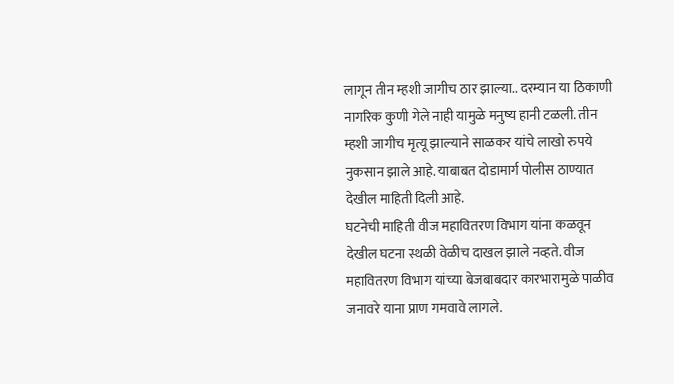लागून तीन म्हशी जागीच ठार झाल्या.. दरम्यान या ठिकाणी नागरिक कुणी गेले नाही यामुळे मनुष्य हानी टळली. तीन म्हशी जागीच मृत्यू झाल्याने साळकर यांचे लाखो रुपये नुकसान झाले आहे. याबाबत दोडामार्ग पोलीस ठाण्यात देखील माहिती दिली आहे.
घटनेची माहिती वीज महावितरण विभाग यांना कळवून देखील घटना स्थळी वेळीच दाखल झाले नव्हते. वीज महावितरण विभाग यांच्या बेजबाबदार कारभारामुळे पाळीव जनावरे याना प्राण गमवावे लागले.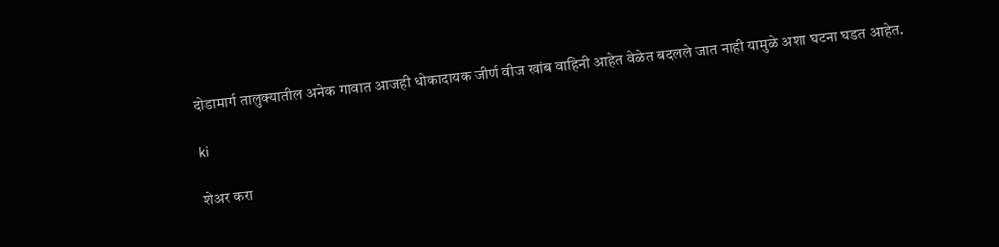दोडामार्ग तालुक्यातील अनेक गावात आजही धोकादायक जीर्ण वीज खांब वाहिनी आहेत वेळेत बदलले जात नाही यामुळे अशा घटना घडत आहेत.

ki

शेअर करा